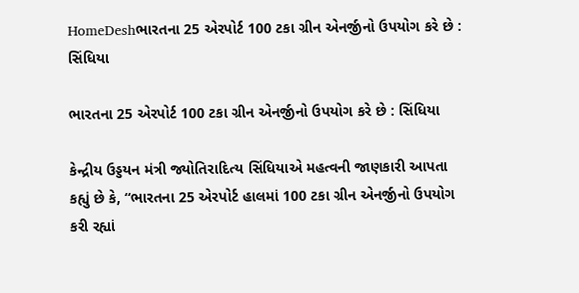HomeDeshભારતના 25 એરપોર્ટ 100 ટકા ગ્રીન એનર્જીનો ઉપયોગ કરે છે : સિંધિયા

ભારતના 25 એરપોર્ટ 100 ટકા ગ્રીન એનર્જીનો ઉપયોગ કરે છે : સિંધિયા

કેન્દ્રીય ઉડ્ડયન મંત્રી જ્યોતિરાદિત્ય સિંધિયાએ મહત્વની જાણકારી આપતા કહ્યું છે કે, “ભારતના 25 એરપોર્ટ હાલમાં 100 ટકા ગ્રીન એનર્જીનો ઉપયોગ કરી રહ્યાં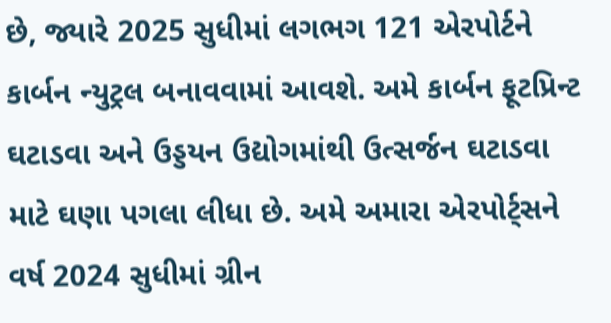છે, જ્યારે 2025 સુધીમાં લગભગ 121 એરપોર્ટને કાર્બન ન્યુટ્રલ બનાવવામાં આવશે. અમે કાર્બન ફૂટપ્રિન્ટ ઘટાડવા અને ઉડ્ડયન ઉદ્યોગમાંથી ઉત્સર્જન ઘટાડવા માટે ઘણા પગલા લીધા છે. અમે અમારા એરપોર્ટ્સને વર્ષ 2024 સુધીમાં ગ્રીન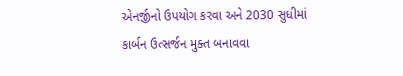એનર્જીનો ઉપયોગ કરવા અને 2030 સુધીમાં કાર્બન ઉત્સર્જન મુક્ત બનાવવા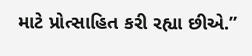માટે પ્રોત્સાહિત કરી રહ્યા છીએ.”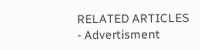RELATED ARTICLES
- Advertisment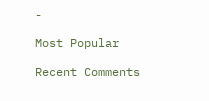-

Most Popular

Recent Comments